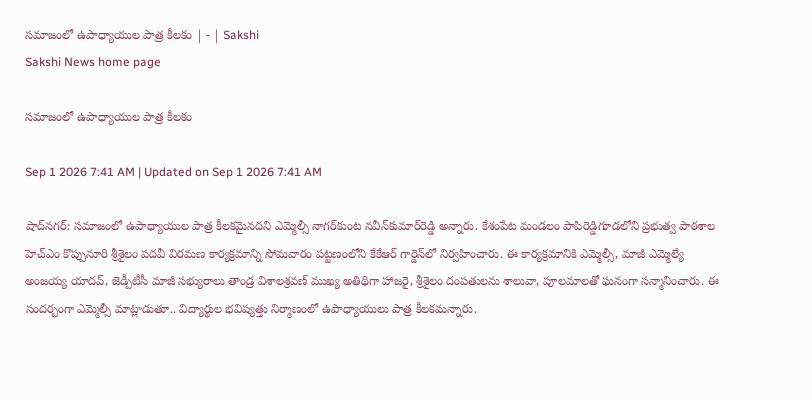సమాజంలో ఉపాధ్యాయుల పాత్ర కీలకం | - | Sakshi
Sakshi News home page

సమాజంలో ఉపాధ్యాయుల పాత్ర కీలకం

Sep 1 2026 7:41 AM | Updated on Sep 1 2026 7:41 AM

షాద్‌నగర్‌: సమాజంలో ఉపాధ్యాయుల పాత్ర కీలకమైనదని ఎమ్మెల్సీ నాగర్‌కుంట నవీన్‌కుమార్‌రెడ్డి అన్నారు. కేశంపేట మండలం పాపిరెడ్డిగూడలోని ప్రభుత్వ పాఠశాల హెచ్‌ఎం కొప్పునూరి శ్రీశైలం పదవీ విరమణ కార్యక్రమాన్ని సోమవారం పట్టణంలోని కేకేఆర్‌ గార్డెన్‌లో నిర్వహించారు. ఈ కార్యక్రమానికి ఎమ్మెల్సీ, మాజీ ఎమ్మెల్యే అంజయ్య యాదవ్‌, జెడ్పీటీసీ మాజీ సభ్యురాలు తాండ్ర విశాలశ్రవణ్‌ ముఖ్య అతిథిగా హాజరై, శ్రీశైలం దంపతులను శాలువా, పూలమాలతో ఘనంగా సన్మానించారు. ఈ సందర్భంగా ఎమ్మెల్సీ మాట్లాడుతూ.. విద్యార్థుల భవిష్యత్తు నిర్మాణంలో ఉపాధ్యాయులు పాత్ర కీలకమన్నారు.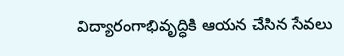విద్యారంగాభివృద్ధికి ఆయన చేసిన సేవలు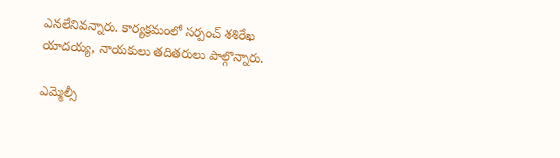ఎనలేనివన్నారు. కార్యక్రమంలో సర్పంచ్‌ శశిరేఖ యాదయ్య, నాయకులు తదితరులు పాల్గొన్నారు.

ఎమ్మెల్సీ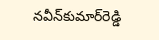నవీన్‌కుమార్‌రెడ్డి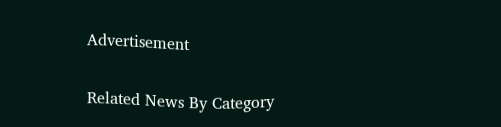Advertisement

Related News By Category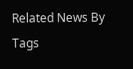Related News By Tags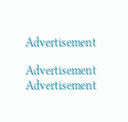Advertisement

Advertisement
Advertisement